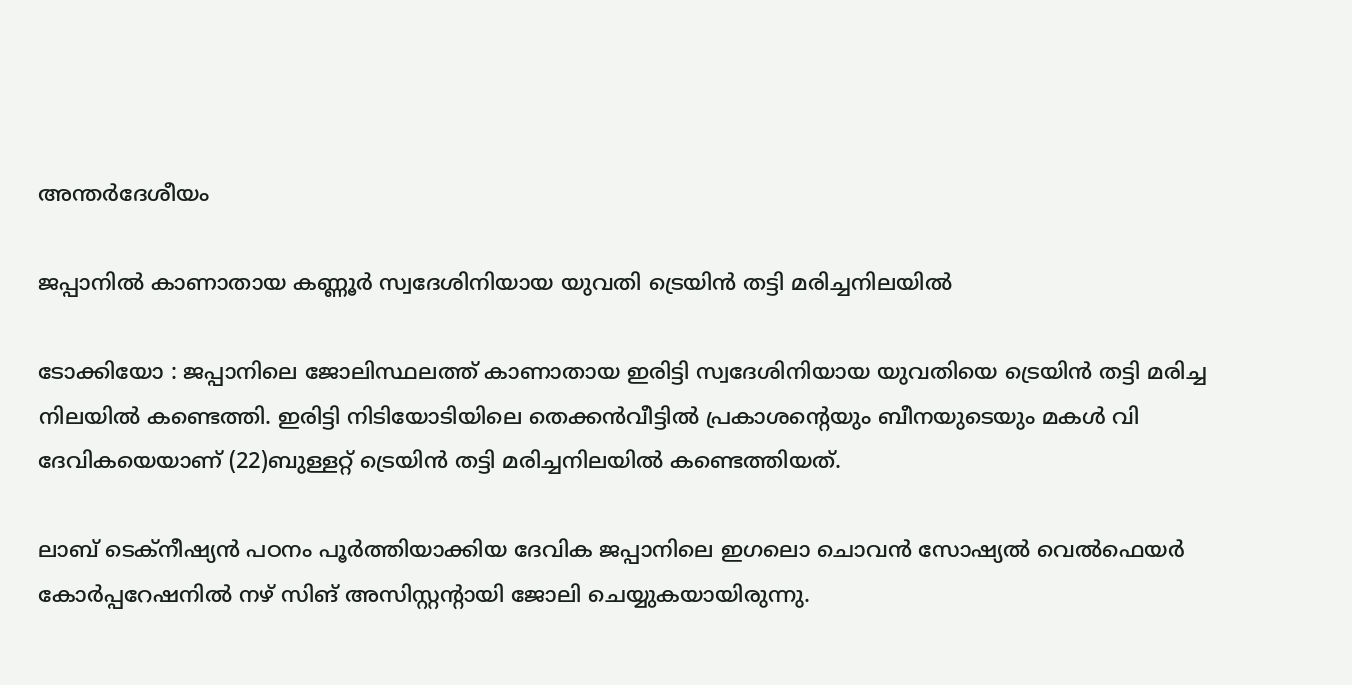അന്തർദേശീയം

ജപ്പാനില്‍ കാണാതായ കണ്ണൂര്‍ സ്വദേശിനിയായ യുവതി ട്രെയിന്‍ തട്ടി മരിച്ചനിലയില്‍

ടോക്കിയോ : ജപ്പാനിലെ ജോലിസ്ഥലത്ത് കാണാതായ ഇരിട്ടി സ്വദേശിനിയായ യുവതിയെ ട്രെയിന്‍ തട്ടി മരിച്ച നിലയില്‍ കണ്ടെത്തി. ഇരിട്ടി നിടിയോടിയിലെ തെക്കന്‍വീട്ടില്‍ പ്രകാശന്റെയും ബീനയുടെയും മകള്‍ വി ദേവികയെയാണ് (22)ബുള്ളറ്റ് ട്രെയിന്‍ തട്ടി മരിച്ചനിലയില്‍ കണ്ടെത്തിയത്.

ലാബ് ടെക്‌നീഷ്യന്‍ പഠനം പൂര്‍ത്തിയാക്കിയ ദേവിക ജപ്പാനിലെ ഇഗലൊ ചൊവന്‍ സോഷ്യല്‍ വെല്‍ഫെയര്‍ കോര്‍പ്പറേഷനില്‍ നഴ് സിങ് അസിസ്റ്റന്റായി ജോലി ചെയ്യുകയായിരുന്നു.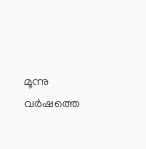മൂന്നു വര്‍ഷത്തെ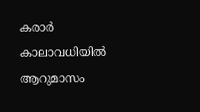കരാര്‍ കാലാവധിയില്‍ ആറുമാസം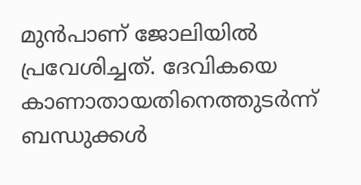മുന്‍പാണ് ജോലിയില്‍ പ്രവേശിച്ചത്. ദേവികയെ കാണാതായതിനെത്തുടര്‍ന്ന് ബന്ധുക്കള്‍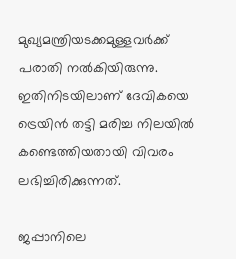മുഖ്യമന്ത്രിയടക്കമുള്ളവര്‍ക്ക് പരാതി നല്‍കിയിരുന്നു. ഇതിനിടയിലാണ് ദേവികയെ ട്രെയിന്‍ തട്ടി മരിച്ച നിലയില്‍ കണ്ടെത്തിയതായി വിവരം ലഭിച്ചിരിക്കുന്നത്.

ജപ്പാനിലെ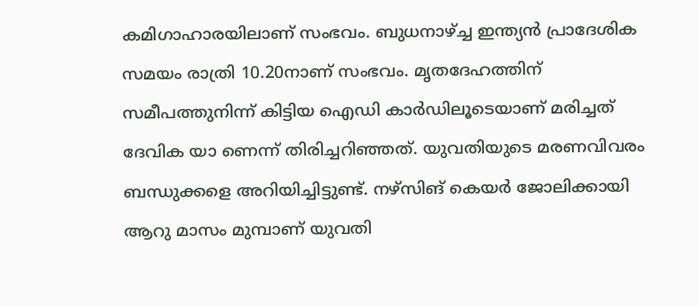കമിഗാഹാരയിലാണ് സംഭവം. ബുധനാഴ്ച്ച ഇന്ത്യന്‍ പ്രാദേശിക സമയം രാത്രി 10.20നാണ് സംഭവം. മൃതദേഹത്തിന് സമീപത്തുനിന്ന് കിട്ടിയ ഐഡി കാര്‍ഡിലൂടെയാണ് മരിച്ചത് ദേവിക യാ ണെന്ന് തിരിച്ചറിഞ്ഞത്. യുവതിയുടെ മരണവിവരം ബന്ധുക്കളെ അറിയിച്ചിട്ടുണ്ട്. നഴ്‌സിങ് കെയര്‍ ജോലിക്കായി ആറു മാസം മുമ്പാണ് യുവതി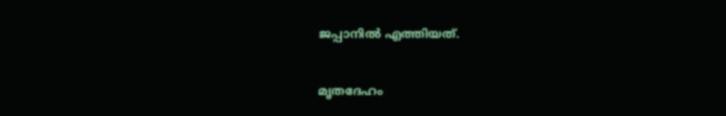ജപ്പാനില്‍ എത്തിയത്.

മൃതദേഹം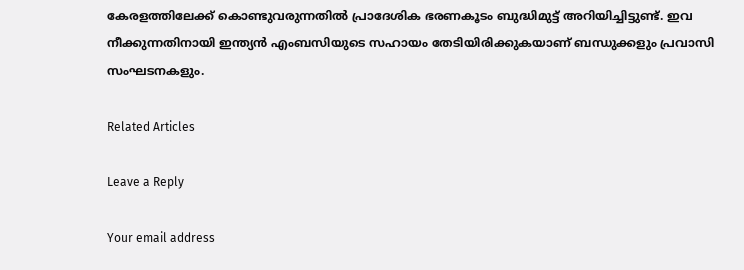കേരളത്തിലേക്ക് കൊണ്ടുവരുന്നതില്‍ പ്രാദേശിക ഭരണകൂടം ബുദ്ധിമുട്ട് അറിയിച്ചിട്ടുണ്ട്. ഇവ നീക്കുന്നതിനായി ഇന്ത്യന്‍ എംബസിയുടെ സഹായം തേടിയിരിക്കുകയാണ് ബന്ധുക്കളും പ്രവാസി സംഘടനകളും.

Related Articles

Leave a Reply

Your email address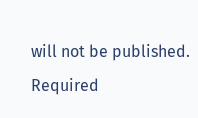will not be published. Required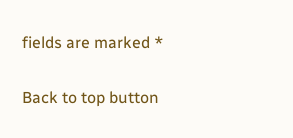fields are marked *

Back to top button